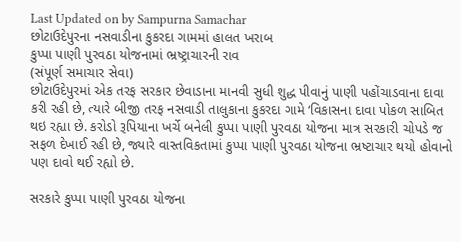Last Updated on by Sampurna Samachar
છોટાઉદેપુરના નસવાડીના કુકરદા ગામમાં હાલત ખરાબ
કુપ્પા પાણી પુરવઠા યોજનામાં ભ્રષ્ટ્રાચારની રાવ
(સંપૂર્ણ સમાચાર સેવા)
છોટાઉદેપુરમાં એક તરફ સરકાર છેવાડાના માનવી સુધી શુદ્ધ પીવાનું પાણી પહોંચાડવાના દાવા કરી રહી છે, ત્યારે બીજી તરફ નસવાડી તાલુકાના કુકરદા ગામે ‘વિકાસના દાવા પોકળ સાબિત થઇ રહ્યા છે. કરોડો રૂપિયાના ખર્ચે બનેલી કુપ્પા પાણી પુરવઠા યોજના માત્ર સરકારી ચોપડે જ સફળ દેખાઈ રહી છે, જ્યારે વાસ્તવિકતામાં કુપ્પા પાણી પુરવઠા યોજના ભ્રષ્ટાચાર થયો હોવાનો પણ દાવો થઈ રહ્યો છે.

સરકારે કુપ્પા પાણી પુરવઠા યોજના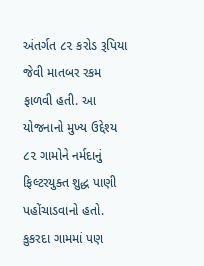અંતર્ગત ૮૨ કરોડ રૂપિયા જેવી માતબર રકમ ફાળવી હતી. આ યોજનાનો મુખ્ય ઉદ્દેશ્ય ૮૨ ગામોને નર્મદાનું ફિલ્ટરયુક્ત શુદ્ધ પાણી પહોંચાડવાનો હતો. કુકરદા ગામમાં પણ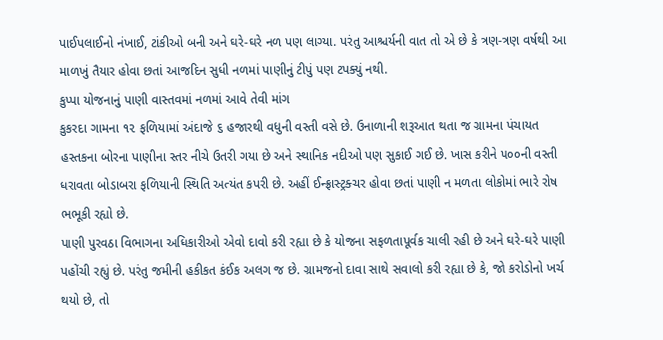પાઈપલાઈનો નંખાઈ, ટાંકીઓ બની અને ઘરે-ઘરે નળ પણ લાગ્યા. પરંતુ આશ્ચર્યની વાત તો એ છે કે ત્રણ-ત્રણ વર્ષથી આ માળખું તૈયાર હોવા છતાં આજદિન સુધી નળમાં પાણીનું ટીપું પણ ટપક્યું નથી.
કુપ્પા યોજનાનું પાણી વાસ્તવમાં નળમાં આવે તેવી માંગ
કુકરદા ગામના ૧૨ ફળિયામાં અંદાજે ૬ હજારથી વધુની વસ્તી વસે છે. ઉનાળાની શરૂઆત થતા જ ગ્રામના પંચાયત હસ્તકના બોરના પાણીના સ્તર નીચે ઉતરી ગયા છે અને સ્થાનિક નદીઓ પણ સુકાઈ ગઈ છે. ખાસ કરીને ૫૦૦ની વસ્તી ધરાવતા બોડાબરા ફળિયાની સ્થિતિ અત્યંત કપરી છે. અહીં ઈન્ફ્રાસ્ટ્રક્ચર હોવા છતાં પાણી ન મળતા લોકોમાં ભારે રોષ ભભૂકી રહ્યો છે.
પાણી પુરવઠા વિભાગના અધિકારીઓ એવો દાવો કરી રહ્યા છે કે યોજના સફળતાપૂર્વક ચાલી રહી છે અને ઘરે-ઘરે પાણી પહોંચી રહ્યું છે. પરંતુ જમીની હકીકત કંઈક અલગ જ છે. ગ્રામજનો દાવા સાથે સવાલો કરી રહ્યા છે કે, જો કરોડોનો ખર્ચ થયો છે, તો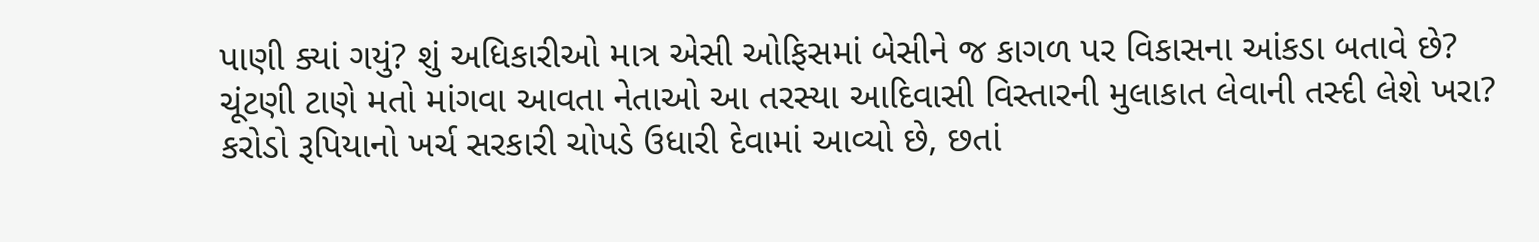પાણી ક્યાં ગયું? શું અધિકારીઓ માત્ર એસી ઓફિસમાં બેસીને જ કાગળ પર વિકાસના આંકડા બતાવે છે? ચૂંટણી ટાણે મતો માંગવા આવતા નેતાઓ આ તરસ્યા આદિવાસી વિસ્તારની મુલાકાત લેવાની તસ્દી લેશે ખરા?
કરોડો રૂપિયાનો ખર્ચ સરકારી ચોપડે ઉધારી દેવામાં આવ્યો છે, છતાં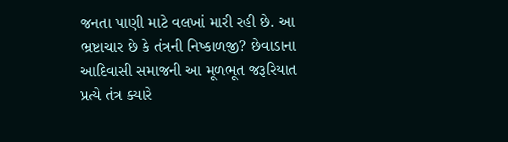જનતા પાણી માટે વલખાં મારી રહી છે. આ ભ્રષ્ટાચાર છે કે તંત્રની નિષ્કાળજી? છેવાડાના આદિવાસી સમાજની આ મૂળભૂત જરૂરિયાત પ્રત્યે તંત્ર ક્યારે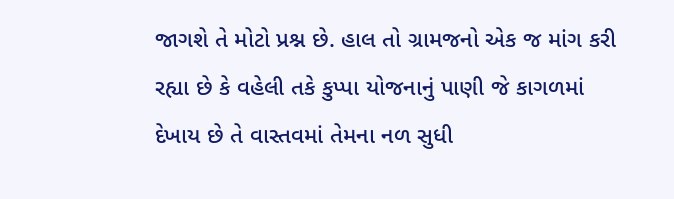જાગશે તે મોટો પ્રશ્ન છે. હાલ તો ગ્રામજનો એક જ માંગ કરી રહ્યા છે કે વહેલી તકે કુપ્પા યોજનાનું પાણી જે કાગળમાં દેખાય છે તે વાસ્તવમાં તેમના નળ સુધી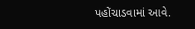પહોંચાડવામાં આવે.